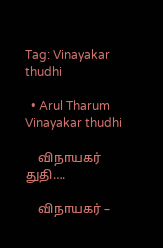Tag: Vinayakar thudhi

  • Arul Tharum Vinayakar thudhi

    விநாயகர் துதி….

    விநாயகர் –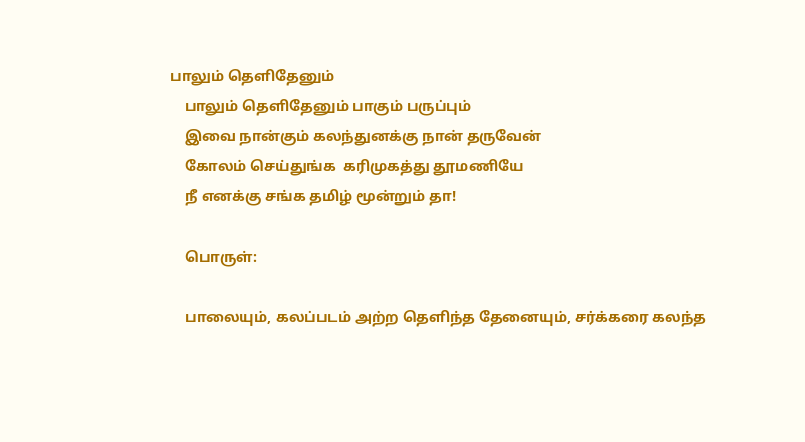பாலும் தெளிதேனும்
    பாலும் தெளிதேனும் பாகும் பருப்பும்
    இவை நான்கும் கலந்துனக்கு நான் தருவேன்
    கோலம் செய்துங்க  கரிமுகத்து தூமணியே
    நீ எனக்கு சங்க தமிழ் மூன்றும் தா!

    பொருள்:

    பாலையும், கலப்படம் அற்ற தெளிந்த தேனையும், சர்க்கரை கலந்த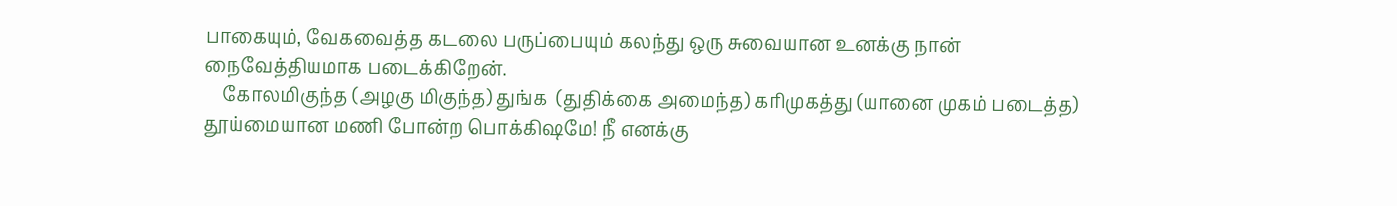பாகையும், வேகவைத்த கடலை பருப்பையும் கலந்து ஒரு சுவையான உனக்கு நான்  நைவேத்தியமாக படைக்கிறேன்.
    கோலமிகுந்த (அழகு மிகுந்த) துங்க  (துதிக்கை அமைந்த) கரிமுகத்து (யானை முகம் படைத்த) தூய்மையான மணி போன்ற பொக்கிஷமே! நீ எனக்கு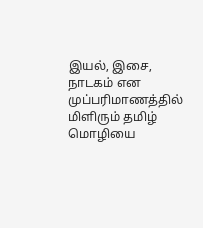இயல், இசை, நாடகம் என முப்பரிமாணத்தில் மிளிரும் தமிழ் மொழியை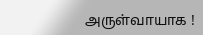அருள்வாயாக !